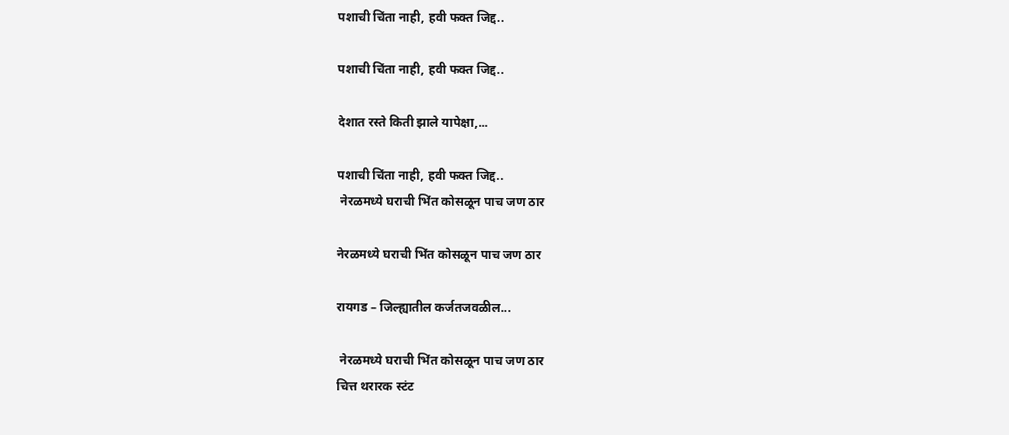पशाची चिंता नाही, हवी फक्त जिद्द..

पशाची चिंता नाही, हवी फक्त जिद्द..

देशात रस्ते किती झाले यापेक्षा,...

पशाची चिंता नाही, हवी फक्त जिद्द..
 नेरळमध्ये घराची भिंत कोसळून पाच जण ठार

नेरळमध्ये घराची भिंत कोसळून पाच जण ठार

रायगड – जिल्ह्यातील कर्जतजवळील...

 नेरळमध्ये घराची भिंत कोसळून पाच जण ठार
चित्त थरारक स्टंट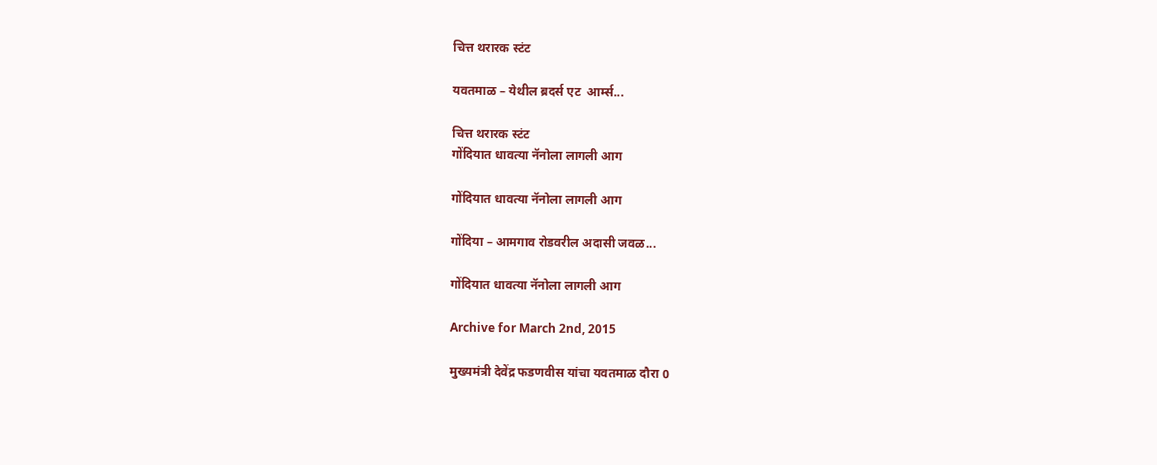चित्त थरारक स्टंट

यवतमाळ – येथील ब्रदर्स एट  आर्म्स...

चित्त थरारक स्टंट
गोंदियात धावत्या नॅनोला लागली आग

गोंदियात धावत्या नॅनोला लागली आग

गोंदिया – आमगाव रोडवरील अदासी जवळ...

गोंदियात धावत्या नॅनोला लागली आग

Archive for March 2nd, 2015

मुख्यमंत्री देवेंद्र फडणवीस यांचा यवतमाळ दौरा 0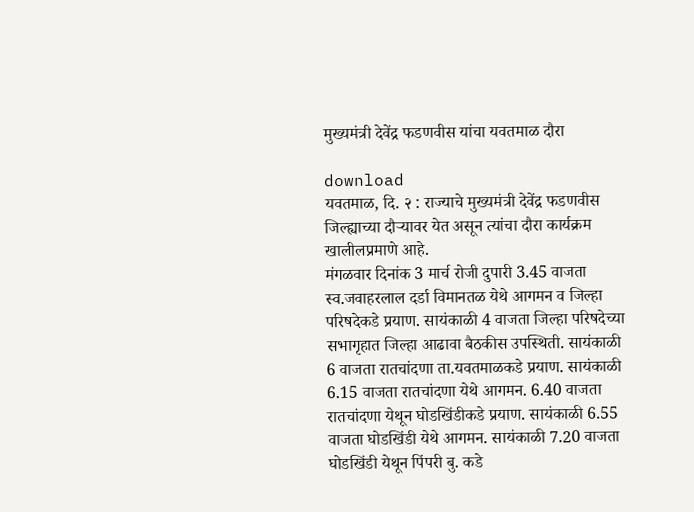मुख्यमंत्री देवेंद्र फडणवीस यांचा यवतमाळ दौरा

download
यवतमाळ, दि. २ : राज्याचे मुख्यमंत्री देवेंद्र फडणवीस जिल्ह्याच्या दौऱ्यावर येत असून त्यांचा दौरा कार्यक्रम खालीलप्रमाणे आहे.
मंगळवार दिनांक 3 मार्च रोजी दुपारी 3.45 वाजता स्व.जवाहरलाल दर्डा विमानतळ येथे आगमन व जिल्हा परिषदेकडे प्रयाण. सायंकाळी 4 वाजता जिल्हा परिषदेच्या सभागृहात जिल्हा आढावा बैठकीस उपस्थिती. सायंकाळी 6 वाजता रातचांदणा ता.यवतमाळकडे प्रयाण. सायंकाळी 6.15 वाजता रातचांदणा येथे आगमन. 6.40 वाजता रातचांदणा येथून घोडखिंडीकडे प्रयाण. सायंकाळी 6.55 वाजता घोडखिंडी येथे आगमन. सायंकाळी 7.20 वाजता घोडखिंडी येथून पिंपरी बु. कडे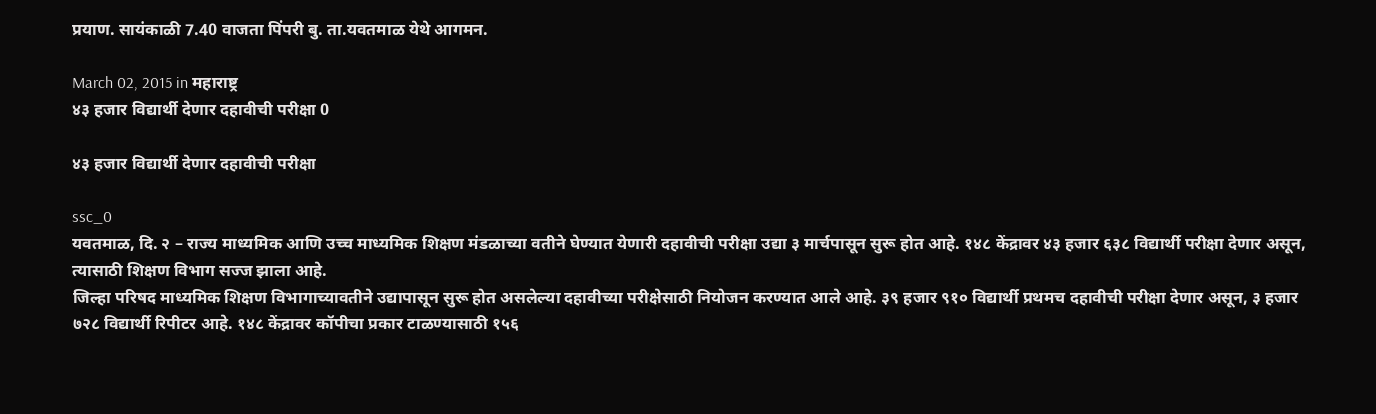प्रयाण. सायंकाळी 7.40 वाजता पिंपरी बु. ता.यवतमाळ येथे आगमन.

March 02, 2015 in महाराष्ट्र
४३ हजार विद्यार्थी देणार दहावीची परीक्षा 0

४३ हजार विद्यार्थी देणार दहावीची परीक्षा

ssc_0
यवतमाळ, दि. २ – राज्य माध्यमिक आणि उच्च माध्यमिक शिक्षण मंडळाच्या वतीने घेण्यात येणारी दहावीची परीक्षा उद्या ३ मार्चपासून सुरू होत आहे. १४८ केंद्रावर ४३ हजार ६३८ विद्यार्थी परीक्षा देणार असून, त्यासाठी शिक्षण विभाग सज्ज झाला आहे.
जिल्हा परिषद माध्यमिक शिक्षण विभागाच्यावतीने उद्यापासून सुरू होत असलेल्या दहावीच्या परीक्षेसाठी नियोजन करण्यात आले आहे. ३९ हजार ९१० विद्यार्थी प्रथमच दहावीची परीक्षा देणार असून, ३ हजार ७२८ विद्यार्थी रिपीटर आहे. १४८ केंद्रावर कॉपीचा प्रकार टाळण्यासाठी १५६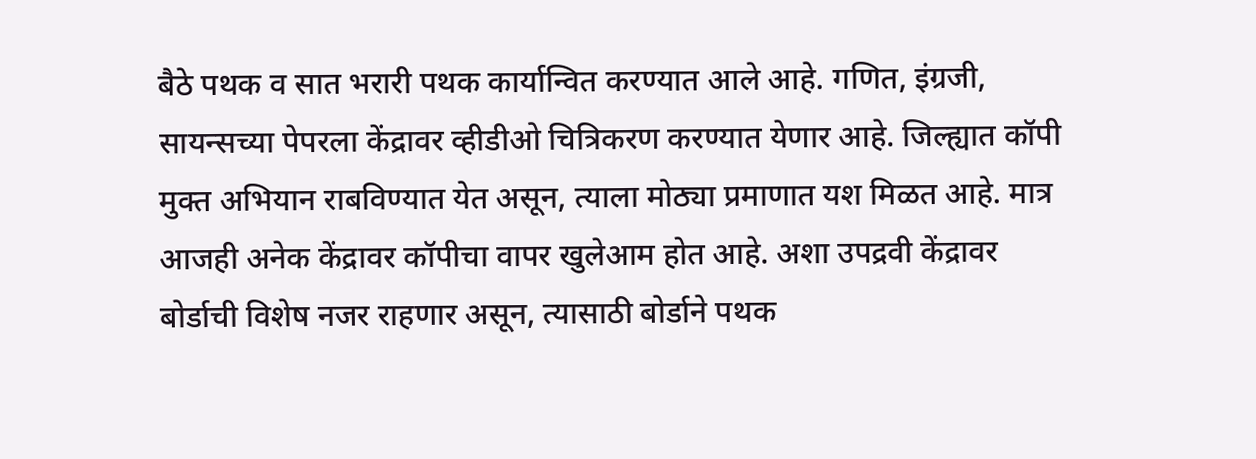बैठे पथक व सात भरारी पथक कार्यान्वित करण्यात आले आहे. गणित, इंग्रजी, सायन्सच्या पेपरला केंद्रावर व्हीडीओ चित्रिकरण करण्यात येणार आहे. जिल्ह्यात कॉपी मुक्त अभियान राबविण्यात येत असून, त्याला मोठ्या प्रमाणात यश मिळत आहे. मात्र आजही अनेक केंद्रावर कॉपीचा वापर खुलेआम होत आहे. अशा उपद्रवी केंद्रावर बोर्डाची विशेष नजर राहणार असून, त्यासाठी बोर्डाने पथक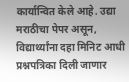कार्यान्वित केले आहे. उद्या मराठीचा पेपर असून, विद्यार्थ्यांना दहा मिनिट आधी प्रश्नपत्रिका दिली जाणार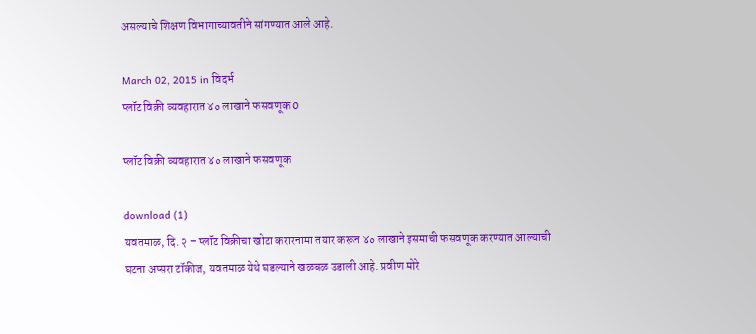असल्याचे शिक्षण विभागाच्यावतीने सांगण्यात आले आहे.

March 02, 2015 in विदर्भ
प्लॉट विक्री व्यवहारात ४० लाखाने फसवणूक 0

प्लॉट विक्री व्यवहारात ४० लाखाने फसवणूक

download (1)
यवतमाळ, दि. २ – प्लॉट विक्रीचा खोटा करारनामा तयार करून ४० लाखाने इसमाची फसवणूक करण्यात आल्याची घटना अप्सरा टॉकीज, यवतमाळ येथे घडल्याने खळबळ उडाली आहे. प्रवीण मोरे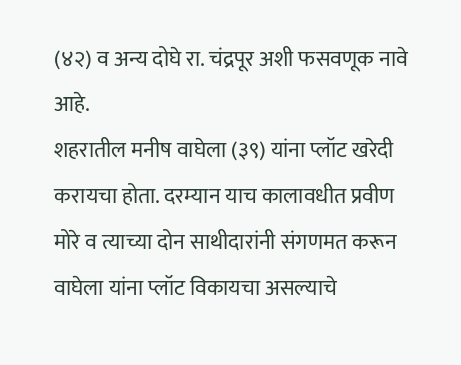(४२) व अन्य दोघे रा. चंद्रपूर अशी फसवणूक नावे आहे.
शहरातील मनीष वाघेला (३९) यांना प्लॉट खरेदी करायचा होता. दरम्यान याच कालावधीत प्रवीण मोरे व त्याच्या दोन साथीदारांनी संगणमत करून वाघेला यांना प्लॉट विकायचा असल्याचे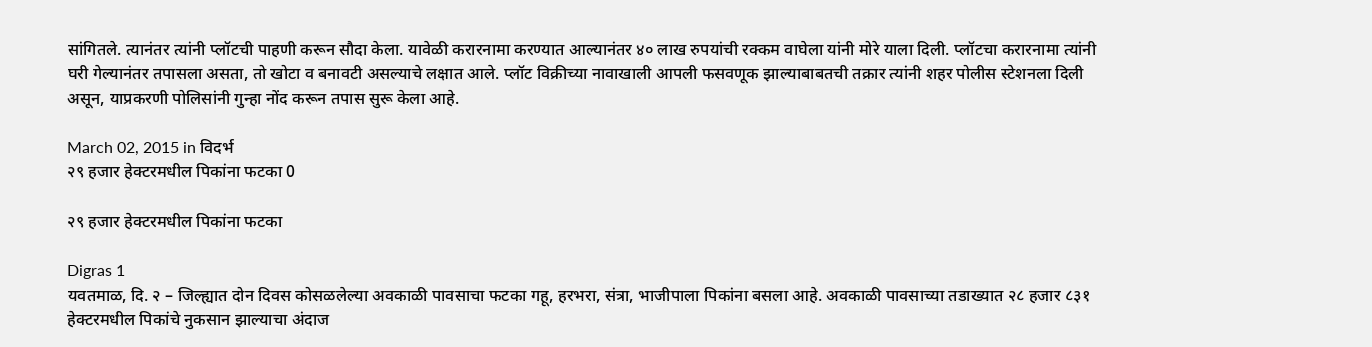सांगितले. त्यानंतर त्यांनी प्लॉटची पाहणी करून सौदा केला. यावेळी करारनामा करण्यात आल्यानंतर ४० लाख रुपयांची रक्कम वाघेला यांनी मोरे याला दिली. प्लॉटचा करारनामा त्यांनी घरी गेल्यानंतर तपासला असता, तो खोटा व बनावटी असल्याचे लक्षात आले. प्लॉट विक्रीच्या नावाखाली आपली फसवणूक झाल्याबाबतची तक्रार त्यांनी शहर पोलीस स्टेशनला दिली असून, याप्रकरणी पोलिसांनी गुन्हा नोंद करून तपास सुरू केला आहे.

March 02, 2015 in विदर्भ
२९ हजार हेक्टरमधील पिकांना फटका 0

२९ हजार हेक्टरमधील पिकांना फटका

Digras 1
यवतमाळ, दि. २ – जिल्ह्यात दोन दिवस कोसळलेल्या अवकाळी पावसाचा फटका गहू, हरभरा, संत्रा, भाजीपाला पिकांना बसला आहे. अवकाळी पावसाच्या तडाख्यात २८ हजार ८३१ हेक्टरमधील पिकांचे नुकसान झाल्याचा अंदाज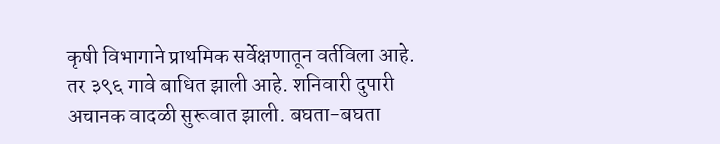कृषी विभागाने प्राथमिक सर्वेक्षणातून वर्तविला आहे. तर ३९६ गावे बाधित झाली आहे. शनिवारी दुपारी अचानक वादळी सुरूवात झाली. बघता-बघता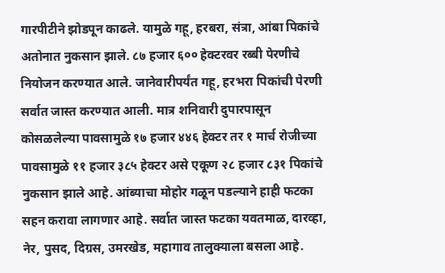गारपीटीने झोडपून काढले. यामुळे गहू, हरबरा, संत्रा, आंबा पिकांचे अतोनात नुकसान झाले. ८७ हजार ६०० हेक्टरवर रब्बी पेरणीचे नियोजन करण्यात आले. जानेवारीपर्यंत गहू, हरभरा पिकांची पेरणी सर्वात जास्त करण्यात आली. मात्र शनिवारी दुपारपासून कोसळलेल्या पावसामुळे १७ हजार ४४६ हेक्टर तर १ मार्च रोजीच्या पावसामुळे ११ हजार ३८५ हेक्टर असे एकूण २८ हजार ८३१ पिकांचे नुकसान झाले आहे. आंब्याचा मोहोर गळून पडल्याने हाही फटका सहन करावा लागणार आहे. सर्वात जास्त फटका यवतमाळ, दारव्हा, नेर, पुसद, दिग्रस, उमरखेड, महागाव तालुक्याला बसला आहे.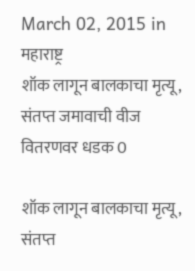March 02, 2015 in महाराष्ट्र
शॉक लागून बालकाचा मृत्यू, संतप्त जमावाची वीज वितरणवर धडक 0

शॉक लागून बालकाचा मृत्यू, संतप्त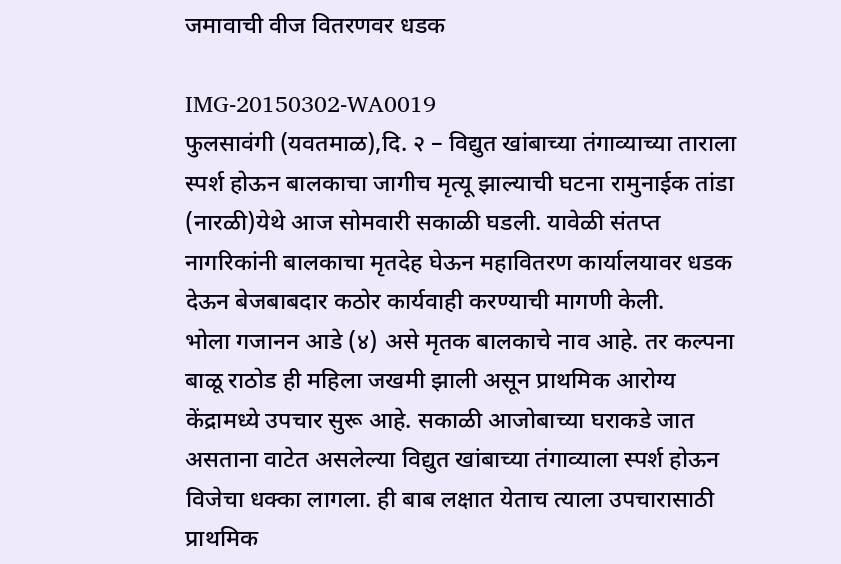जमावाची वीज वितरणवर धडक

IMG-20150302-WA0019
फुलसावंगी (यवतमाळ),दि. २ – विद्युत खांबाच्या तंगाव्याच्या ताराला स्पर्श होऊन बालकाचा जागीच मृत्यू झाल्याची घटना रामुनाईक तांडा (नारळी)येथे आज सोमवारी सकाळी घडली. यावेळी संतप्त नागरिकांनी बालकाचा मृतदेह घेऊन महावितरण कार्यालयावर धडक देऊन बेजबाबदार कठोर कार्यवाही करण्याची मागणी केली.
भोला गजानन आडे (४) असे मृतक बालकाचे नाव आहे. तर कल्पना बाळू राठोड ही महिला जखमी झाली असून प्राथमिक आरोग्य केंद्रामध्ये उपचार सुरू आहे. सकाळी आजोबाच्या घराकडे जात असताना वाटेत असलेल्या विद्युत खांबाच्या तंगाव्याला स्पर्श होऊन विजेचा धक्का लागला. ही बाब लक्षात येताच त्याला उपचारासाठी प्राथमिक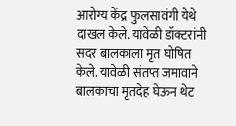आरोग्य केंद्र फुलसावंगी येथे दाखल केले. यावेळी डॉक्टरांनी सदर बालकाला मृत घोषित केले. यावेळी संतप्त जमावाने बालकाचा मृतदेह घेऊन थेट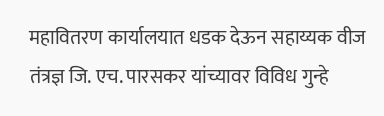महावितरण कार्यालयात धडक देऊन सहाय्यक वीज तंत्रज्ञ जि. एच. पारसकर यांच्यावर विविध गुन्हे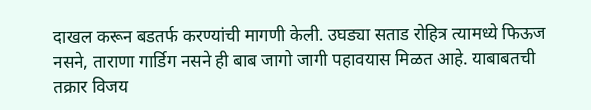दाखल करून बडतर्फ करण्यांची मागणी केली. उघड्या सताड रोहित्र त्यामध्ये फिऊज नसने, ताराणा गार्डिग नसने ही बाब जागो जागी पहावयास मिळत आहे. याबाबतची तक्रार विजय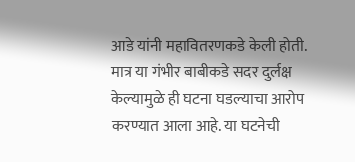आडे यांनी महावितरणकडे केली होती. मात्र या गंभीर बाबीकडे सदर दुर्लक्ष केल्यामुळे ही घटना घडल्याचा आरोप करण्यात आला आहे. या घटनेची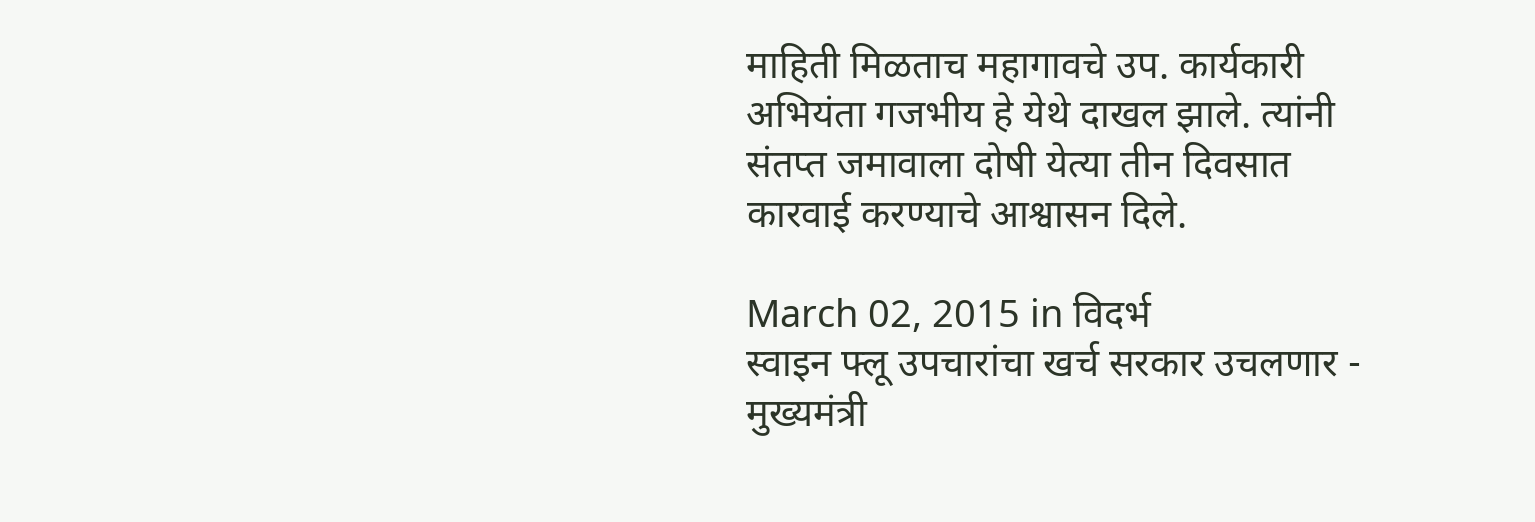माहिती मिळताच महागावचे उप. कार्यकारी अभियंता गजभीय हे येथे दाखल झाले. त्यांनी संतप्त जमावाला दोषी येत्या तीन दिवसात कारवाई करण्याचे आश्वासन दिले.

March 02, 2015 in विदर्भ
स्वाइन फ्लू उपचारांचा खर्च सरकार उचलणार - मुख्यमंत्री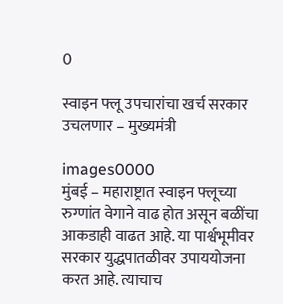0

स्वाइन फ्लू उपचारांचा खर्च सरकार उचलणार – मुख्यमंत्री

images0000
मुंबई – महाराष्ट्रात स्वाइन फ्लूच्या रुग्णांत वेगाने वाढ होत असून बळींचा आकडाही वाढत आहे. या पार्श्वभूमीवर सरकार युद्धपातळीवर उपाययोजना करत आहे. त्याचाच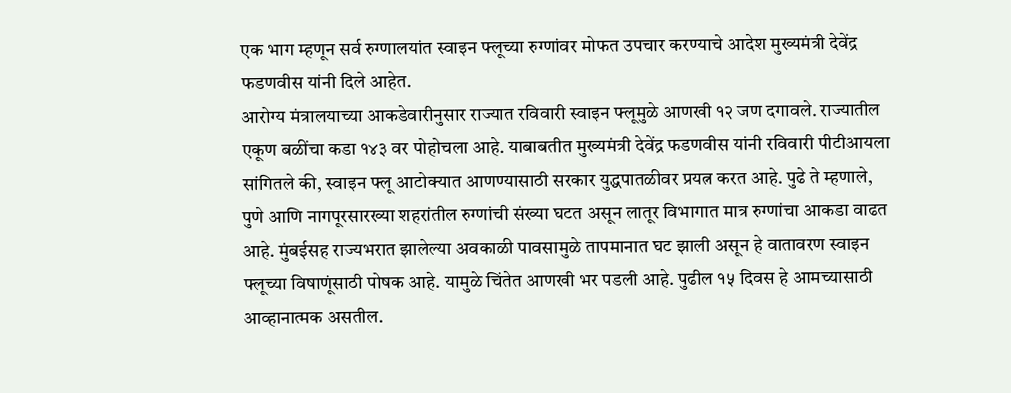एक भाग म्हणून सर्व रुग्णालयांत स्वाइन फ्लूच्या रुग्णांवर मोफत उपचार करण्याचे आदेश मुख्यमंत्री देवेंद्र फडणवीस यांनी दिले आहेत.
आरोग्य मंत्रालयाच्या आकडेवारीनुसार राज्यात रविवारी स्वाइन फ्लूमुळे आणखी १२ जण दगावले. राज्यातील एकूण बळींचा कडा १४३ वर पोहोचला आहे. याबाबतीत मुख्यमंत्री देवेंद्र फडणवीस यांनी रविवारी पीटीआयला सांगितले की, स्वाइन फ्लू आटोक्यात आणण्यासाठी सरकार युद्धपातळीवर प्रयत्न करत आहे. पुढे ते म्हणाले, पुणे आणि नागपूरसारख्या शहरांतील रुग्णांची संख्या घटत असून लातूर विभागात मात्र रुग्णांचा आकडा वाढत आहे. मुंबईसह राज्यभरात झालेल्या अवकाळी पावसामुळे तापमानात घट झाली असून हे वातावरण स्वाइन फ्लूच्या विषाणूंसाठी पोषक आहे. यामुळे चिंतेत आणखी भर पडली आहे. पुढील १५ दिवस हे आमच्यासाठी आव्हानात्मक असतील.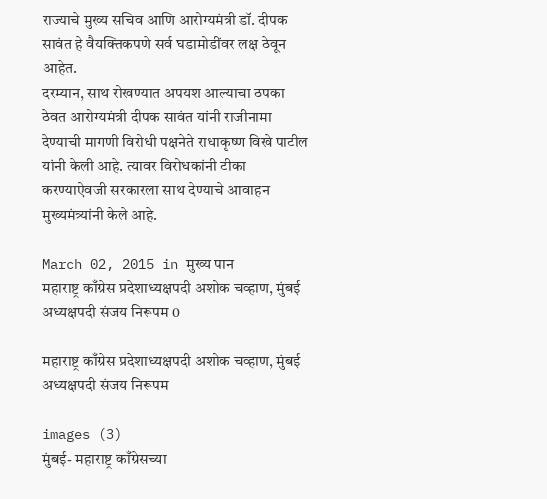राज्याचे मुख्य सचिव आणि आरोग्यमंत्री डॉ. दीपक सावंत हे वैयक्तिकपणे सर्व घडामोडींवर लक्ष ठेवून आहेत.
दरम्यान, साथ रोखण्यात अपयश आल्याचा ठपका ठेवत आरोग्यमंत्री दीपक सावंत यांनी राजीनामा देण्याची मागणी विरोधी पक्षनेते राधाकृष्ण विखे पाटील यांनी केली आहे. त्यावर विरोधकांनी टीका करण्याऐवजी सरकारला साथ देण्याचे आवाहन मुख्यमंत्र्यांनी केले आहे.

March 02, 2015 in मुख्य पान
महाराष्ट्र काँग्रेस प्रदेशाध्यक्षपदी अशोक चव्हाण, मुंबई अध्यक्षपदी संजय निरूपम 0

महाराष्ट्र काँग्रेस प्रदेशाध्यक्षपदी अशोक चव्हाण, मुंबई अध्यक्षपदी संजय निरूपम

images (3)
मुंबई- महाराष्ट्र काँग्रेसच्या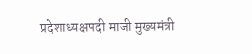प्रदेशाध्यक्षपदी माजी मुख्यमंत्री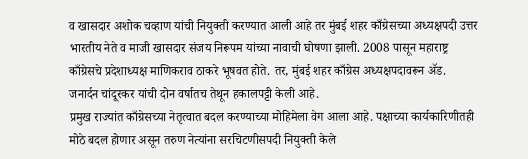व खासदार अशोक चव्हाण यांची नियुक्ती करण्यात आली आहे तर मुंबई शहर काँग्रेसच्या अध्यक्षपदी उत्तर भारतीय नेते व माजी खासदार संजय निरूपम यांच्या नावाची घोषणा झाली. 2008 पासून महाराष्ट्र काँग्रेसचे प्रदेशाध्यक्ष माणिकराव ठाकरे भूषवत होते. तर, मुंबई शहर काँग्रेस अध्यक्षपदावरून ॲड. जनार्दन चांदूरकर यांची दोन वर्षातच तेथून हकालपट्टी केली आहे.
प्रमुख राज्यांत काँग्रेसच्या नेतृत्वात बदल करण्याच्या मोहिमेला वेग आला आहे. पक्षाच्या कार्यकारिणीतही मोठे बदल होणार असून तरुण नेत्यांना सरचिटणीसपदी नियुक्ती केले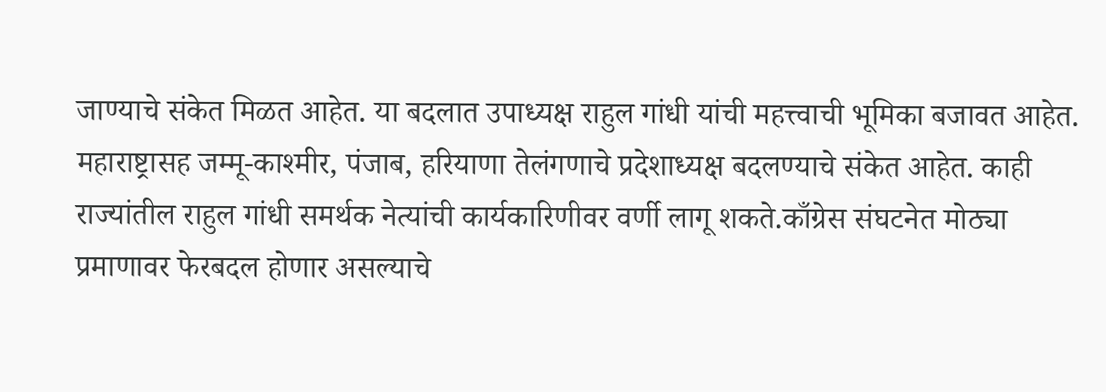जाण्याचे संकेत मिळत आहेत. या बदलात उपाध्यक्ष राहुल गांधी यांची महत्त्वाची भूमिका बजावत आहेत. महाराष्ट्रासह जम्मू-काश्मीर, पंजाब, हरियाणा तेलंगणाचे प्रदेशाध्यक्ष बदलण्याचे संकेत आहेत. काही राज्यांतील राहुल गांधी समर्थक नेत्यांची कार्यकारिणीवर वर्णी लागू शकते.काँग्रेस संघटनेत मोठ्या प्रमाणावर फेरबदल होणार असल्याचे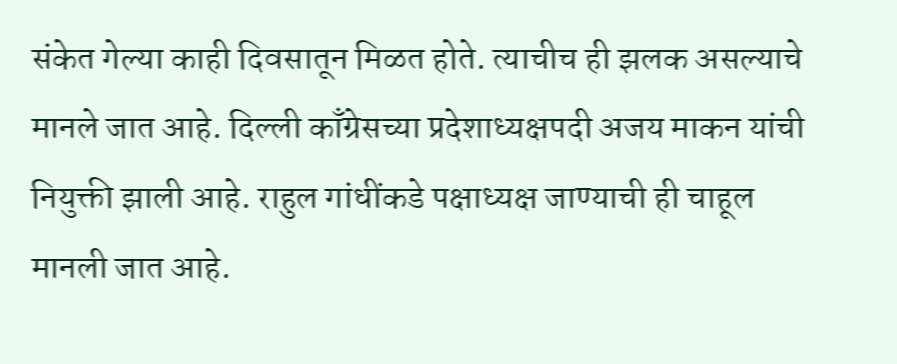संकेत गेल्या काही दिवसातून मिळत होते. त्याचीच ही झलक असल्याचे मानले जात आहे. दिल्ली काँग्रेसच्या प्रदेशाध्यक्षपदी अजय माकन यांची नियुक्ती झाली आहे. राहुल गांधींकडे पक्षाध्यक्ष जाण्याची ही चाहूल मानली जात आहे.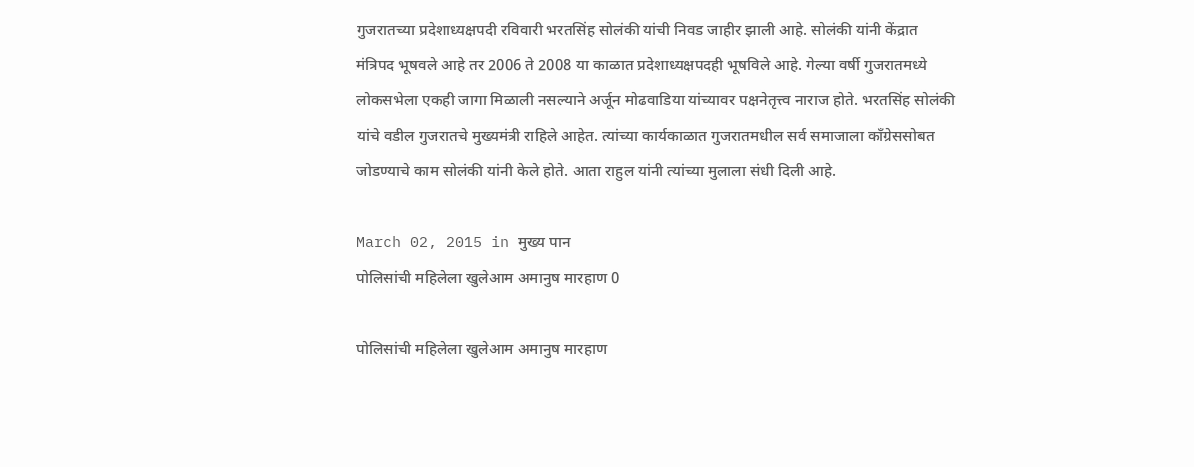गुजरातच्या प्रदेशाध्यक्षपदी रविवारी भरतसिंह सोलंकी यांची निवड जाहीर झाली आहे. सोलंकी यांनी केंद्रात मंत्रिपद भूषवले आहे तर 2006 ते 2008 या काळात प्रदेशाध्यक्षपदही भूषविले आहे. गेल्या वर्षी गुजरातमध्ये लोकसभेला एकही जागा मिळाली नसल्याने अर्जून मोढवाडिया यांच्यावर पक्षनेतृत्त्व नाराज होते. भरतसिंह सोलंकी यांचे वडील गुजरातचे मुख्यमंत्री राहिले आहेत. त्यांच्या कार्यकाळात गुजरातमधील सर्व समाजाला काँग्रेससोबत जोडण्याचे काम सोलंकी यांनी केले होते. आता राहुल यांनी त्यांच्या मुलाला संधी दिली आहे.

March 02, 2015 in मुख्य पान
पोलिसांची महिलेला खुलेआम अमानुष मारहाण 0

पोलिसांची महिलेला खुलेआम अमानुष मारहाण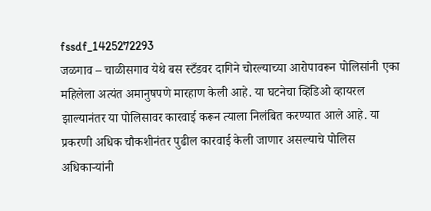fssdf_1425272293
जळगाव – चाळीसगाव येथे बस स्टँडवर दागिने चोरल्याच्या आरोपावरून पोलिसांनी एका महिलेला अत्यंत अमानुषपणे मारहाण केली आहे. या घटनेचा व्हिडिओ व्हायरल झाल्यानंतर या पोलिसावर कारवाई करून त्याला निलंबित करण्यात आले आहे. या प्रकरणी अधिक चौकशीनंतर पुढील कारवाई केली जाणार असल्याचे पोलिस अधिकाऱ्यांनी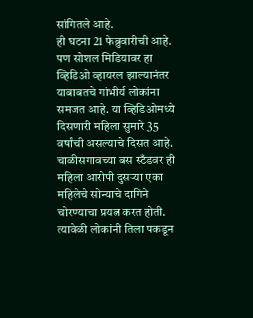सांगितले आहे.
ही घटना 21 फेब्रुवारीची आहे. पण सोशल मिडियावर हा व्हिडिओ व्हायरल झाल्यानंतर याबाबतचे गांभीर्य लोकांना समजत आहे. या व्हिडिओमध्ये दिसणारी महिला सुमारे 35 वर्षांची असल्याचे दिसत आहे. चाळीसगावच्या बस स्टँडवर ही महिला आरोपी दुसऱ्या एका महिलेचे सोन्याचे दागिने चोरण्याचा प्रयत्न करत होती. त्यावेळी लोकांनी तिला पकडून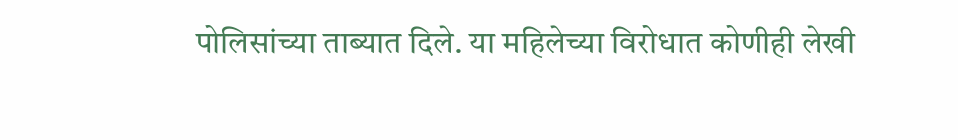पोलिसांच्या ताब्यात दिले. या महिलेच्या विरोधात कोणीही लेखी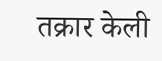तक्रार केली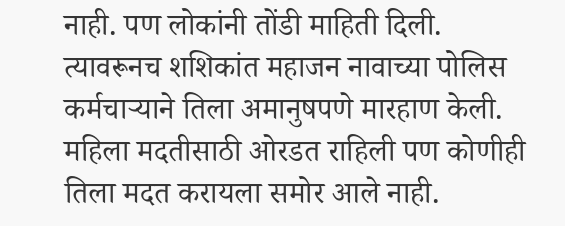नाही. पण लोकांनी तोंडी माहिती दिली. त्यावरूनच शशिकांत महाजन नावाच्या पोलिस कर्मचाऱ्याने तिला अमानुषपणे मारहाण केली. महिला मदतीसाठी ओरडत राहिली पण कोणीही तिला मदत करायला समोर आले नाही.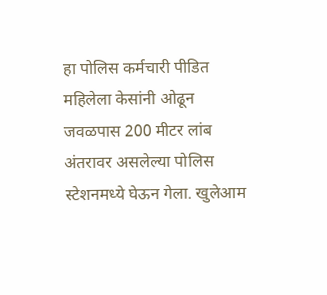हा पोलिस कर्मचारी पीडित महिलेला केसांनी ओढून जवळपास 200 मीटर लांब अंतरावर असलेल्या पोलिस स्टेशनमध्ये घेऊन गेला. खुलेआम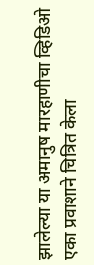झालेल्या या अमानुष मारहाणीचा व्हिडिओ एका प्रवाशाने चित्रित केला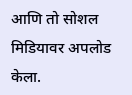आणि तो सोशल मिडियावर अपलोड केला.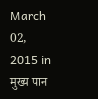March 02, 2015 in मुख्य पान